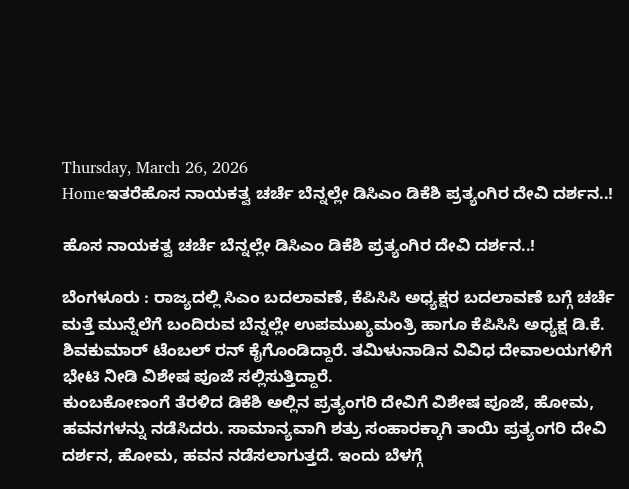Thursday, March 26, 2026
Homeಇತರೆಹೊಸ ನಾಯಕತ್ವ ಚರ್ಚೆ ಬೆನ್ನಲ್ಲೇ ಡಿಸಿಎಂ ಡಿಕೆಶಿ ಪ್ರತ್ಯಂಗಿರ ದೇವಿ ದರ್ಶನ..!

ಹೊಸ ನಾಯಕತ್ವ ಚರ್ಚೆ ಬೆನ್ನಲ್ಲೇ ಡಿಸಿಎಂ ಡಿಕೆಶಿ ಪ್ರತ್ಯಂಗಿರ ದೇವಿ ದರ್ಶನ..!

ಬೆಂಗಳೂರು : ರಾಜ್ಯದಲ್ಲಿ ಸಿಎಂ ಬದಲಾವಣೆ, ಕೆಪಿಸಿಸಿ ಅಧ್ಯಕ್ಷರ ಬದಲಾವಣೆ ಬಗ್ಗೆ ಚರ್ಚೆ ಮತ್ತೆ ಮುನ್ನೆಲೆಗೆ ಬಂದಿರುವ ಬೆನ್ನಲ್ಲೇ ಉಪಮುಖ್ಯಮಂತ್ರಿ ಹಾಗೂ ಕೆಪಿಸಿಸಿ ಅಧ್ಯಕ್ಷ ಡಿ.ಕೆ. ಶಿವಕುಮಾರ್ ಟೆಂಬಲ್‌ ರನ್‌ ಕೈಗೊಂಡಿದ್ದಾರೆ. ತಮಿಳುನಾಡಿನ ವಿವಿಧ ದೇವಾಲಯಗಳಿಗೆ ಭೇಟಿ ನೀಡಿ ವಿಶೇಷ ಪೂಜೆ ಸಲ್ಲಿಸುತ್ತಿದ್ದಾರೆ.
ಕುಂಬಕೋಣಂಗೆ ತೆರಳಿದ ಡಿಕೆಶಿ ಅಲ್ಲಿನ ಪ್ರತ್ಯಂಗರಿ ದೇವಿಗೆ ವಿಶೇಷ ಪೂಜೆ, ಹೋಮ, ಹವನಗಳನ್ನು ನಡೆಸಿದರು. ಸಾಮಾನ್ಯವಾಗಿ ಶತ್ರು ಸಂಹಾರಕ್ಕಾಗಿ ತಾಯಿ ಪ್ರತ್ಯಂಗರಿ ದೇವಿ ದರ್ಶನ, ಹೋಮ, ಹವನ ನಡೆಸಲಾಗುತ್ತದೆ. ಇಂದು ಬೆಳಗ್ಗೆ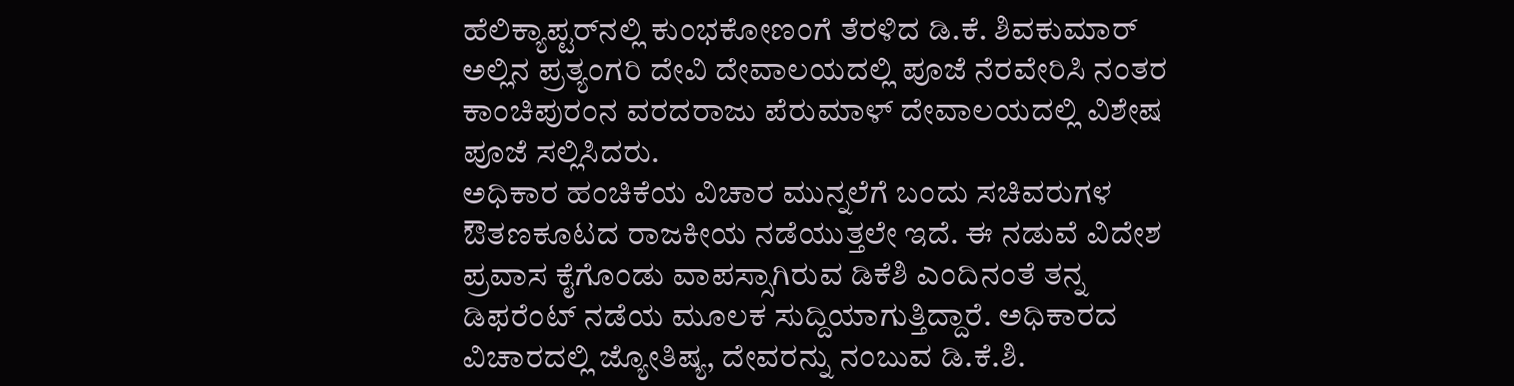ಹೆಲಿಕ್ಯಾಪ್ಟರ್‌ನಲ್ಲಿ ಕುಂಭಕೋಣಂಗೆ ತೆರಳಿದ ಡಿ.ಕೆ. ಶಿವಕುಮಾರ್ ಅಲ್ಲಿನ ಪ್ರತ್ಯಂಗರಿ ದೇವಿ ದೇವಾಲಯದಲ್ಲಿ ಪೂಜೆ ನೆರವೇರಿಸಿ ನಂತರ ಕಾಂಚಿಪುರಂನ ವರದರಾಜು ಪೆರುಮಾಳ್ ದೇವಾಲಯದಲ್ಲಿ ವಿಶೇಷ ಪೂಜೆ ಸಲ್ಲಿಸಿದರು.
ಅಧಿಕಾರ ಹಂಚಿಕೆಯ ವಿಚಾರ ಮುನ್ನಲೆಗೆ ಬಂದು ಸಚಿವರುಗಳ ಔತಣಕೂಟದ ರಾಜಕೀಯ ನಡೆಯುತ್ತಲೇ ಇದೆ. ಈ ನಡುವೆ ವಿದೇಶ ಪ್ರವಾಸ ಕೈಗೊಂಡು ವಾಪಸ್ಸಾಗಿರುವ ಡಿಕೆಶಿ ಎಂದಿನಂತೆ ತನ್ನ ಡಿಫರೆಂಟ್‌ ನಡೆಯ ಮೂಲಕ ಸುದ್ದಿಯಾಗುತ್ತಿದ್ದಾರೆ. ಅಧಿಕಾರದ ವಿಚಾರದಲ್ಲಿ ಜ್ಯೋತಿಷ್ಯ, ದೇವರನ್ನು ನಂಬುವ ಡಿ.ಕೆ.ಶಿ.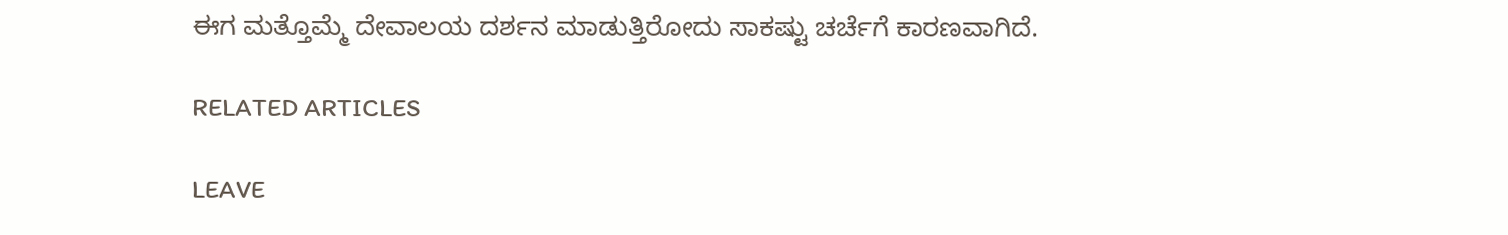ಈಗ ಮತ್ತೊಮ್ಮೆ ದೇವಾಲಯ ದರ್ಶನ ಮಾಡುತ್ತಿರೋದು ಸಾಕಷ್ಟು ಚರ್ಚೆಗೆ ಕಾರಣವಾಗಿದೆ.

RELATED ARTICLES

LEAVE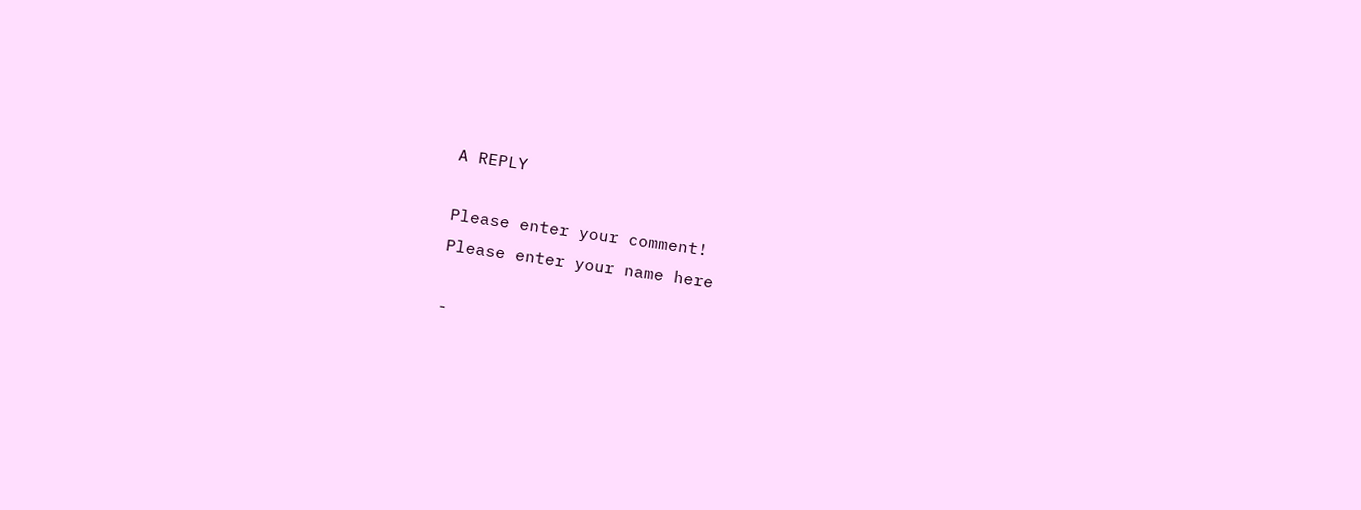A REPLY

Please enter your comment!
Please enter your name here

-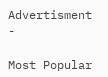Advertisment -

Most Popular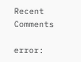Recent Comments

error: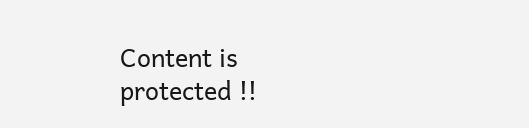Content is protected !!